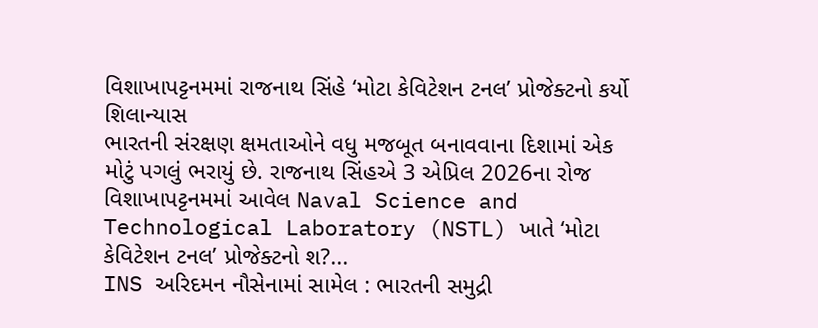વિશાખાપટ્ટનમમાં રાજનાથ સિંહે ‘મોટા કેવિટેશન ટનલ’ પ્રોજેક્ટનો કર્યો શિલાન્યાસ
ભારતની સંરક્ષણ ક્ષમતાઓને વધુ મજબૂત બનાવવાના દિશામાં એક મોટું પગલું ભરાયું છે. રાજનાથ સિંહએ 3 એપ્રિલ 2026ના રોજ વિશાખાપટ્ટનમમાં આવેલ Naval Science and Technological Laboratory (NSTL) ખાતે ‘મોટા કેવિટેશન ટનલ’ પ્રોજેક્ટનો શ?...
INS અરિદમન નૌસેનામાં સામેલ : ભારતની સમુદ્રી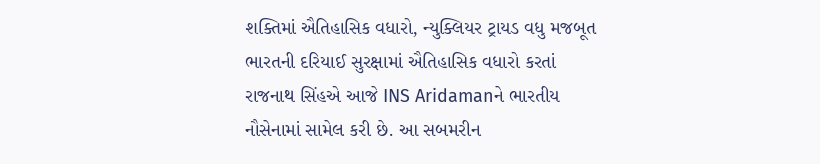શક્તિમાં ઐતિહાસિક વધારો, ન્યુક્લિયર ટ્રાયડ વધુ મજબૂત
ભારતની દરિયાઈ સુરક્ષામાં ઐતિહાસિક વધારો કરતાં રાજનાથ સિંહએ આજે INS Aridamanને ભારતીય નૌસેનામાં સામેલ કરી છે. આ સબમરીન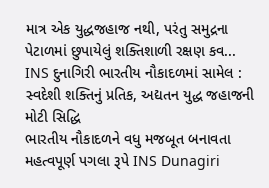માત્ર એક યુદ્ધજહાજ નથી, પરંતુ સમુદ્રના પેટાળમાં છુપાયેલું શક્તિશાળી રક્ષણ કવ...
INS દુનાગિરી ભારતીય નૌકાદળમાં સામેલ : સ્વદેશી શક્તિનું પ્રતિક, અદ્યતન યુદ્ધ જહાજની મોટી સિદ્ધિ
ભારતીય નૌકાદળને વધુ મજબૂત બનાવતા મહત્વપૂર્ણ પગલા રૂપે INS Dunagiri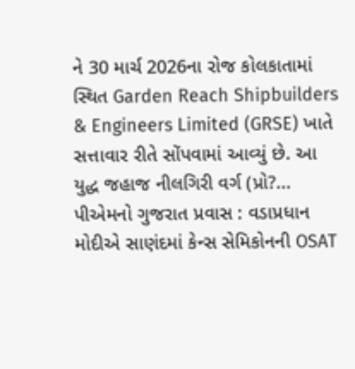ને 30 માર્ચ 2026ના રોજ કોલકાતામાં સ્થિત Garden Reach Shipbuilders & Engineers Limited (GRSE) ખાતે સત્તાવાર રીતે સોંપવામાં આવ્યું છે. આ યુદ્ધ જહાજ નીલગિરી વર્ગ (પ્રો?...
પીએમનો ગુજરાત પ્રવાસ : વડાપ્રધાન મોદીએ સાણંદમાં કેન્સ સેમિકોનની OSAT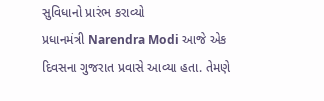સુવિધાનો પ્રારંભ કરાવ્યો
પ્રધાનમંત્રી Narendra Modi આજે એક દિવસના ગુજરાત પ્રવાસે આવ્યા હતા. તેમણે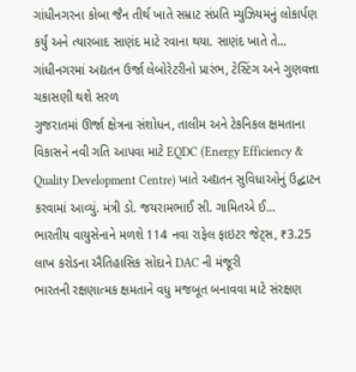ગાંધીનગરના કોબા જૈન તીર્થ ખાતે સમ્રાટ સંપ્રતિ મ્યુઝિયમનું લોકાર્પણ કર્યું અને ત્યારબાદ સાણંદ માટે રવાના થયા. સાણંદ ખાતે તે...
ગાંધીનગરમાં અદ્યતન ઉર્જા લેબોરેટરીનો પ્રારંભ, ટેસ્ટિંગ અને ગુણવત્તા ચકાસણી થશે સરળ
ગુજરાતમાં ઊર્જા ક્ષેત્રના સંશોધન, તાલીમ અને ટેકનિકલ ક્ષમતાના વિકાસને નવી ગતિ આપવા માટે EQDC (Energy Efficiency & Quality Development Centre) ખાતે અદ્યતન સુવિધાઓનું ઉદ્ઘાટન કરવામાં આવ્યું. મંત્રી ડો. જયરામભાઈ સી. ગામિતએ ઈ...
ભારતીય વાયુસેનાને મળશે 114 નવા રાફેલ ફાઇટર જેટ્સ, ₹3.25 લાખ કરોડના ઐતિહાસિક સોદાને DAC ની મંજૂરી
ભારતની રક્ષણાત્મક ક્ષમતાને વધુ મજબૂત બનાવવા માટે સંરક્ષણ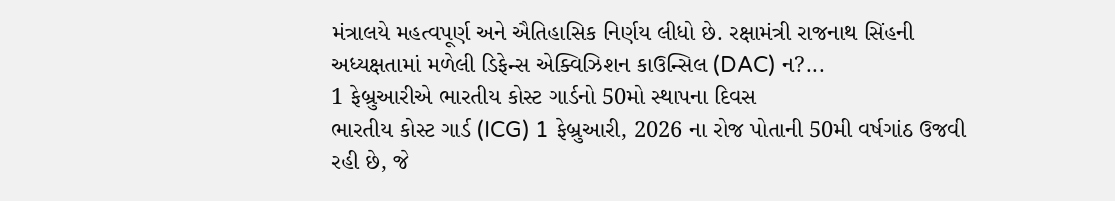મંત્રાલયે મહત્વપૂર્ણ અને ઐતિહાસિક નિર્ણય લીધો છે. રક્ષામંત્રી રાજનાથ સિંહની અધ્યક્ષતામાં મળેલી ડિફેન્સ એક્વિઝિશન કાઉન્સિલ (DAC) ન?...
1 ફેબ્રુઆરીએ ભારતીય કોસ્ટ ગાર્ડનો 50મો સ્થાપના દિવસ
ભારતીય કોસ્ટ ગાર્ડ (ICG) 1 ફેબ્રુઆરી, 2026 ના રોજ પોતાની 50મી વર્ષગાંઠ ઉજવી રહી છે, જે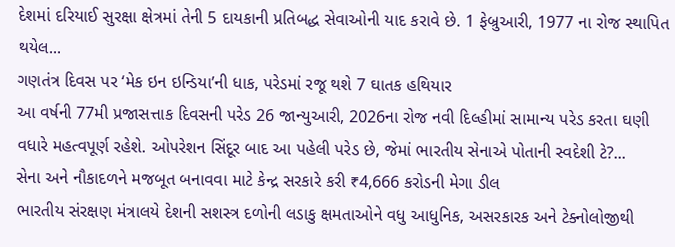દેશમાં દરિયાઈ સુરક્ષા ક્ષેત્રમાં તેની 5 દાયકાની પ્રતિબદ્ધ સેવાઓની યાદ કરાવે છે. 1 ફેબ્રુઆરી, 1977 ના રોજ સ્થાપિત થયેલ...
ગણતંત્ર દિવસ પર ‘મેક ઇન ઇન્ડિયા’ની ધાક, પરેડમાં રજૂ થશે 7 ઘાતક હથિયાર
આ વર્ષની 77મી પ્રજાસત્તાક દિવસની પરેડ 26 જાન્યુઆરી, 2026ના રોજ નવી દિલ્હીમાં સામાન્ય પરેડ કરતા ઘણી વધારે મહત્વપૂર્ણ રહેશે. ઓપરેશન સિંદૂર બાદ આ પહેલી પરેડ છે, જેમાં ભારતીય સેનાએ પોતાની સ્વદેશી ટે?...
સેના અને નૌકાદળને મજબૂત બનાવવા માટે કેન્દ્ર સરકારે કરી ₹4,666 કરોડની મેગા ડીલ
ભારતીય સંરક્ષણ મંત્રાલયે દેશની સશસ્ત્ર દળોની લડાકુ ક્ષમતાઓને વધુ આધુનિક, અસરકારક અને ટેક્નોલોજીથી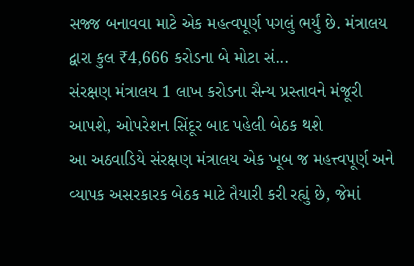સજ્જ બનાવવા માટે એક મહત્વપૂર્ણ પગલું ભર્યું છે. મંત્રાલય દ્વારા કુલ ₹4,666 કરોડના બે મોટા સં...
સંરક્ષણ મંત્રાલય 1 લાખ કરોડના સૈન્ય પ્રસ્તાવને મંજૂરી આપશે, ઓપરેશન સિંદૂર બાદ પહેલી બેઠક થશે
આ અઠવાડિયે સંરક્ષણ મંત્રાલય એક ખૂબ જ મહત્ત્વપૂર્ણ અને વ્યાપક અસરકારક બેઠક માટે તૈયારી કરી રહ્યું છે, જેમાં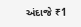અંદાજે ₹1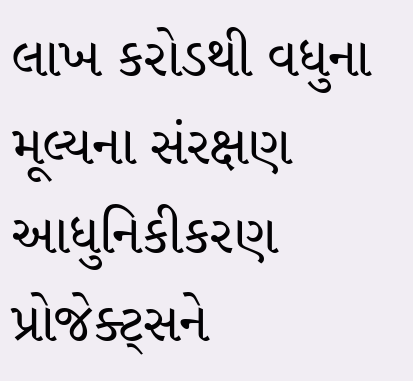લાખ કરોડથી વધુના મૂલ્યના સંરક્ષણ આધુનિકીકરણ પ્રોજેક્ટ્સને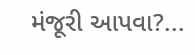મંજૂરી આપવા?...